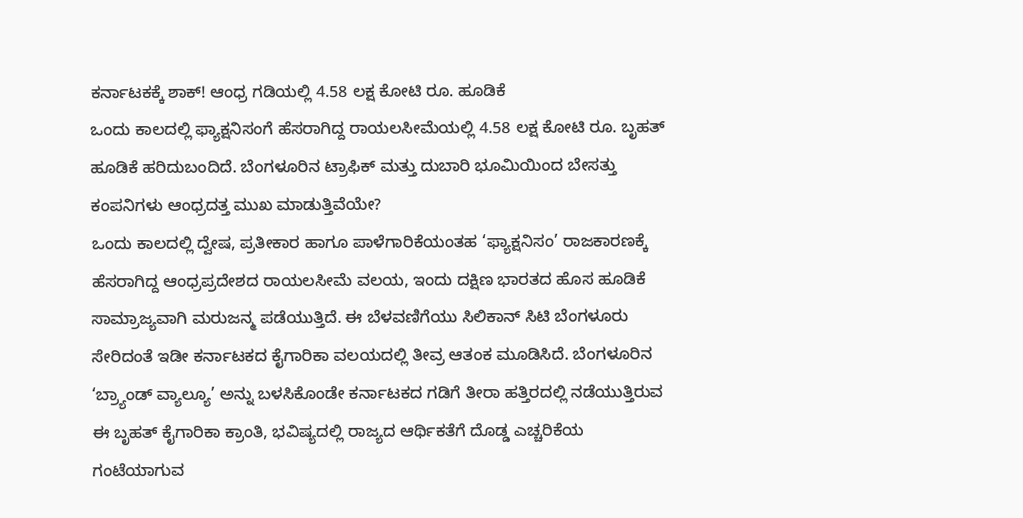ಕರ್ನಾಟಕಕ್ಕೆ ಶಾಕ್! ಆಂಧ್ರ ಗಡಿಯಲ್ಲಿ 4.58 ಲಕ್ಷ ಕೋಟಿ ರೂ. ಹೂಡಿಕೆ
ಒಂದು ಕಾಲದಲ್ಲಿ ಫ್ಯಾಕ್ಷನಿಸಂಗೆ ಹೆಸರಾಗಿದ್ದ ರಾಯಲಸೀಮೆಯಲ್ಲಿ 4.58 ಲಕ್ಷ ಕೋಟಿ ರೂ. ಬೃಹತ್ ಹೂಡಿಕೆ ಹರಿದುಬಂದಿದೆ. ಬೆಂಗಳೂರಿನ ಟ್ರಾಫಿಕ್ ಮತ್ತು ದುಬಾರಿ ಭೂಮಿಯಿಂದ ಬೇಸತ್ತು ಕಂಪನಿಗಳು ಆಂಧ್ರದತ್ತ ಮುಖ ಮಾಡುತ್ತಿವೆಯೇ?
ಒಂದು ಕಾಲದಲ್ಲಿ ದ್ವೇಷ, ಪ್ರತೀಕಾರ ಹಾಗೂ ಪಾಳೆಗಾರಿಕೆಯಂತಹ ‘ಫ್ಯಾಕ್ಷನಿಸಂ’ ರಾಜಕಾರಣಕ್ಕೆ ಹೆಸರಾಗಿದ್ದ ಆಂಧ್ರಪ್ರದೇಶದ ರಾಯಲಸೀಮೆ ವಲಯ, ಇಂದು ದಕ್ಷಿಣ ಭಾರತದ ಹೊಸ ಹೂಡಿಕೆ ಸಾಮ್ರಾಜ್ಯವಾಗಿ ಮರುಜನ್ಮ ಪಡೆಯುತ್ತಿದೆ. ಈ ಬೆಳವಣಿಗೆಯು ಸಿಲಿಕಾನ್ ಸಿಟಿ ಬೆಂಗಳೂರು ಸೇರಿದಂತೆ ಇಡೀ ಕರ್ನಾಟಕದ ಕೈಗಾರಿಕಾ ವಲಯದಲ್ಲಿ ತೀವ್ರ ಆತಂಕ ಮೂಡಿಸಿದೆ. ಬೆಂಗಳೂರಿನ ‘ಬ್ರ್ಯಾಂಡ್ ವ್ಯಾಲ್ಯೂ’ ಅನ್ನು ಬಳಸಿಕೊಂಡೇ ಕರ್ನಾಟಕದ ಗಡಿಗೆ ತೀರಾ ಹತ್ತಿರದಲ್ಲಿ ನಡೆಯುತ್ತಿರುವ ಈ ಬೃಹತ್ ಕೈಗಾರಿಕಾ ಕ್ರಾಂತಿ, ಭವಿಷ್ಯದಲ್ಲಿ ರಾಜ್ಯದ ಆರ್ಥಿಕತೆಗೆ ದೊಡ್ಡ ಎಚ್ಚರಿಕೆಯ ಗಂಟೆಯಾಗುವ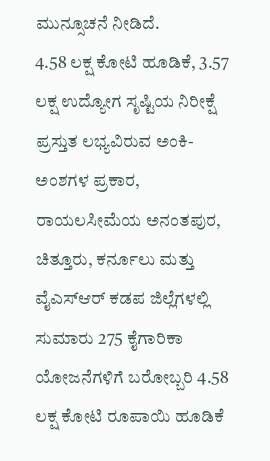ಮುನ್ಸೂಚನೆ ನೀಡಿದೆ.
4.58 ಲಕ್ಷ ಕೋಟಿ ಹೂಡಿಕೆ, 3.57 ಲಕ್ಷ ಉದ್ಯೋಗ ಸೃಷ್ಟಿಯ ನಿರೀಕ್ಷೆ
ಪ್ರಸ್ತುತ ಲಭ್ಯವಿರುವ ಅಂಕಿ-ಅಂಶಗಳ ಪ್ರಕಾರ, ರಾಯಲಸೀಮೆಯ ಅನಂತಪುರ, ಚಿತ್ತೂರು, ಕರ್ನೂಲು ಮತ್ತು ವೈಎಸ್ಆರ್ ಕಡಪ ಜಿಲ್ಲೆಗಳಲ್ಲಿ ಸುಮಾರು 275 ಕೈಗಾರಿಕಾ ಯೋಜನೆಗಳಿಗೆ ಬರೋಬ್ಬರಿ 4.58 ಲಕ್ಷ ಕೋಟಿ ರೂಪಾಯಿ ಹೂಡಿಕೆ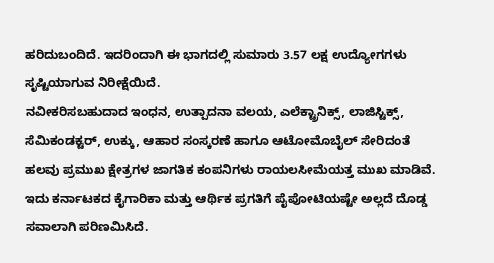ಹರಿದುಬಂದಿದೆ. ಇದರಿಂದಾಗಿ ಈ ಭಾಗದಲ್ಲಿ ಸುಮಾರು 3.57 ಲಕ್ಷ ಉದ್ಯೋಗಗಳು ಸೃಷ್ಟಿಯಾಗುವ ನಿರೀಕ್ಷೆಯಿದೆ.
ನವೀಕರಿಸಬಹುದಾದ ಇಂಧನ, ಉತ್ಪಾದನಾ ವಲಯ, ಎಲೆಕ್ಟ್ರಾನಿಕ್ಸ್, ಲಾಜಿಸ್ಟಿಕ್ಸ್, ಸೆಮಿಕಂಡಕ್ಟರ್, ಉಕ್ಕು, ಆಹಾರ ಸಂಸ್ಕರಣೆ ಹಾಗೂ ಆಟೋಮೊಬೈಲ್ ಸೇರಿದಂತೆ ಹಲವು ಪ್ರಮುಖ ಕ್ಷೇತ್ರಗಳ ಜಾಗತಿಕ ಕಂಪನಿಗಳು ರಾಯಲಸೀಮೆಯತ್ತ ಮುಖ ಮಾಡಿವೆ. ಇದು ಕರ್ನಾಟಕದ ಕೈಗಾರಿಕಾ ಮತ್ತು ಆರ್ಥಿಕ ಪ್ರಗತಿಗೆ ಪೈಪೋಟಿಯಷ್ಟೇ ಅಲ್ಲದೆ ದೊಡ್ಡ ಸವಾಲಾಗಿ ಪರಿಣಮಿಸಿದೆ.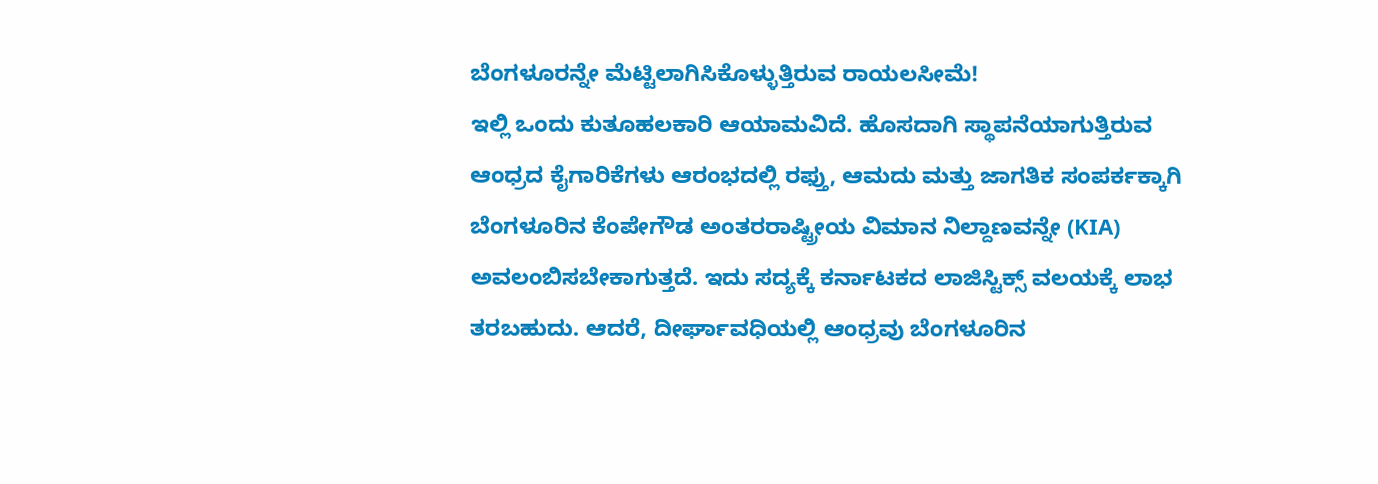ಬೆಂಗಳೂರನ್ನೇ ಮೆಟ್ಟಿಲಾಗಿಸಿಕೊಳ್ಳುತ್ತಿರುವ ರಾಯಲಸೀಮೆ!
ಇಲ್ಲಿ ಒಂದು ಕುತೂಹಲಕಾರಿ ಆಯಾಮವಿದೆ. ಹೊಸದಾಗಿ ಸ್ಥಾಪನೆಯಾಗುತ್ತಿರುವ ಆಂಧ್ರದ ಕೈಗಾರಿಕೆಗಳು ಆರಂಭದಲ್ಲಿ ರಫ್ತು, ಆಮದು ಮತ್ತು ಜಾಗತಿಕ ಸಂಪರ್ಕಕ್ಕಾಗಿ ಬೆಂಗಳೂರಿನ ಕೆಂಪೇಗೌಡ ಅಂತರರಾಷ್ಟ್ರೀಯ ವಿಮಾನ ನಿಲ್ದಾಣವನ್ನೇ (KIA) ಅವಲಂಬಿಸಬೇಕಾಗುತ್ತದೆ. ಇದು ಸದ್ಯಕ್ಕೆ ಕರ್ನಾಟಕದ ಲಾಜಿಸ್ಟಿಕ್ಸ್ ವಲಯಕ್ಕೆ ಲಾಭ ತರಬಹುದು. ಆದರೆ, ದೀರ್ಘಾವಧಿಯಲ್ಲಿ ಆಂಧ್ರವು ಬೆಂಗಳೂರಿನ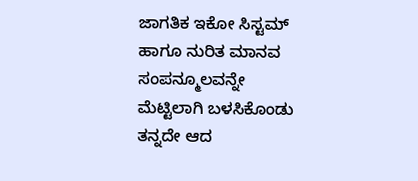ಜಾಗತಿಕ ಇಕೋ ಸಿಸ್ಟಮ್ ಹಾಗೂ ನುರಿತ ಮಾನವ ಸಂಪನ್ಮೂಲವನ್ನೇ ಮೆಟ್ಟಿಲಾಗಿ ಬಳಸಿಕೊಂಡು ತನ್ನದೇ ಆದ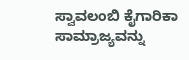ಸ್ವಾವಲಂಬಿ ಕೈಗಾರಿಕಾ ಸಾಮ್ರಾಜ್ಯವನ್ನು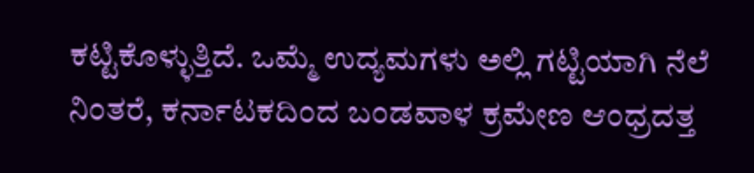ಕಟ್ಟಿಕೊಳ್ಳುತ್ತಿದೆ. ಒಮ್ಮೆ ಉದ್ಯಮಗಳು ಅಲ್ಲಿ ಗಟ್ಟಿಯಾಗಿ ನೆಲೆ ನಿಂತರೆ, ಕರ್ನಾಟಕದಿಂದ ಬಂಡವಾಳ ಕ್ರಮೇಣ ಆಂಧ್ರದತ್ತ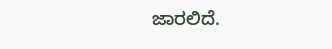ಜಾರಲಿದೆ.